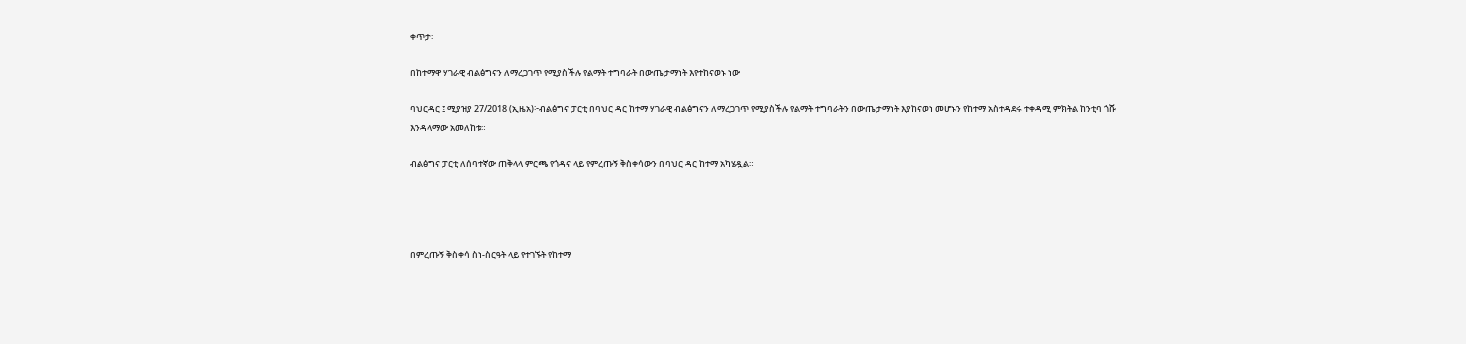ቀጥታ፡

በከተማዋ ሃገራዊ ብልፅግናን ለማረጋገጥ የሚያስችሉ የልማት ተግባራት በውጤታማነት እየተከናወኑ ነው

ባህርዳር ፤ ሚያዝያ 27/2018 (ኢዜአ)፦ብልፅግና ፓርቲ በባህር ዳር ከተማ ሃገራዊ ብልፅግናን ለማረጋገጥ የሚያስችሉ የልማት ተግባራትን በውጤታማነት እያከናወነ መሆኑን የከተማ አስተዳደሩ ተቀዳሚ ምክትል ከንቲባ ጎሹ እንዳላማው አመለከቱ።

ብልፅግና ፓርቲ ለሰባተኛው ጠቅላላ ምርጫ የጎዳና ላይ የምረጡኝ ቅስቀሳውን በባህር ዳር ከተማ አካሄዷል።




በምረጡኝ ቅስቀሳ ስነ-ስርዓት ላይ የተገኙት የከተማ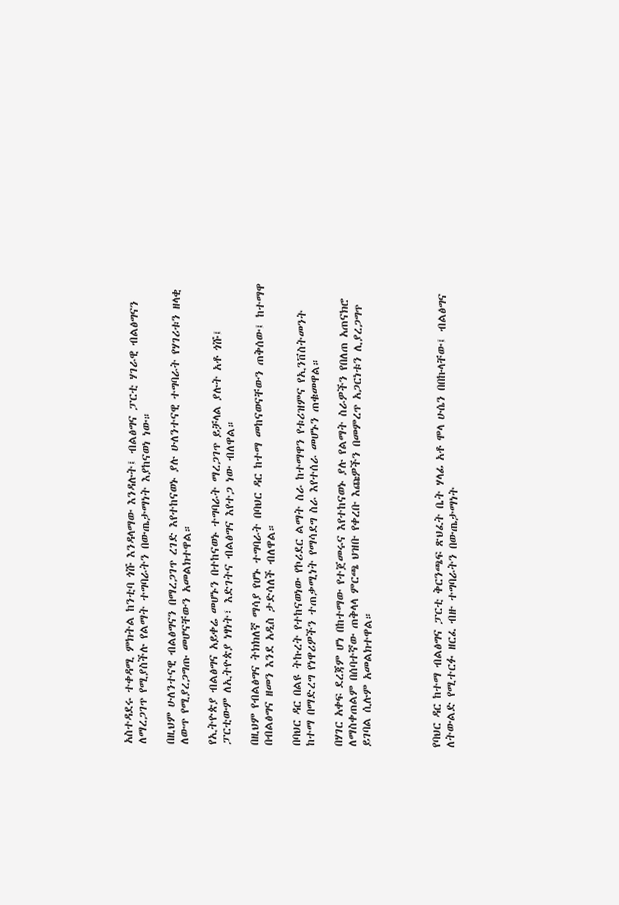አስተዳደሩ ተቀዳሚ ምክትል ከንቲባ ጎሹ እንዳላማው እንዳሉት፤ ብልፅግና ፓርቲ ሃገራዊ ብልፅግናን ለማረጋገጥ የሚያስችሉ የልማት ተግባራትን በውጤታማነት እያከናወነ ነው።

በዚህም ሁለንተናዊ ብልፅግናን በማረጋገጥ ረገድ እየተከናወኑ ያሉ ሁለንተናዊ ተግባራት የሃገሪቱን ዘላቂ ለውጥ የሚያረጋግጡ መሆናቸውን አመልክተዋል።

የኢትዮጵያ ብልፅግና አይቀሬ መሆኑን በተከናወኑ ተግባራት ማረጋገጥ ይቻላል ያሉት አቶ ጎሹ፤ ፓርቲውም ለኢትዮጵያ ነፃነት፣ እድገትና ብልፅግና እየተጋ ነው ብለዋል።

በዚህም የብልፅግና ትክክለኛ ማሳያ የሆኑ ተግባራት በባህር ዳር ከተማ መከናወናቸውን ጠቅሰው፤ ከተማዋ በብልፅግና ዘመን እንደ አዲስ ታድሳለች ብለዋል።

በባህር ዳር በልዩ ትኩረት የተከናወነው የኮሪደር ልማት ስራ ከተማዋን የቱሪዝምና የኢንቨስትመንት ከተማ በማድረግ የነዋሪዎችን ተጠቃሚነት የማሳደግ ስራ እየተሰራ መሆኑን ጠቁመዋል።

በሃገር አቀፍ ደረጃም ሆነ በከተማው የተጀመሩና እየተከናወኑ ያሉ የልማት ስራዎችን የበለጠ አጠናክሮ ለማስቀጠልም በሰባተኛው ጠቅላላ ምርጫ ህዝቡ የቀረቡ እጩዎችን በመምረጥ አጋርነቱን ሊያረጋግጥ ይገባል ሲሉም አመልክተዋል።




የባህር ዳር ከተማ ብልፅግና ፓርቲ ቅርንጫፍ ጽህፈት ቤት ሃላፊ አቶ ሞላ ሁሴን በበኩላቸው፤ ብልፅግና ለትውልድ የሚተርፉ ዘርፈ ብዙ ተግባራትን በውጤታማነት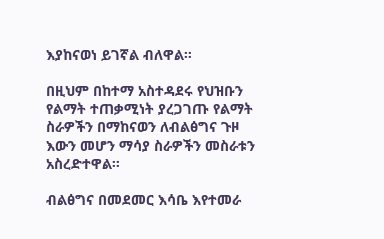እያከናወነ ይገኛል ብለዋል።

በዚህም በከተማ አስተዳደሩ የህዝቡን የልማት ተጠቃሚነት ያረጋገጡ የልማት ስራዎችን በማከናወን ለብልፅግና ጉዞ እውን መሆን ማሳያ ስራዎችን መስራቱን አስረድተዋል።

ብልፅግና በመደመር እሳቤ እየተመራ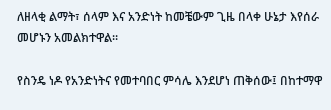ለዘላቂ ልማት፣ ሰላም እና አንድነት ከመቼውም ጊዜ በላቀ ሁኔታ እየሰራ መሆኑን አመልክተዋል።

የስንዴ ነዶ የአንድነትና የመተባበር ምሳሌ እንደሆነ ጠቅሰው፤ በከተማዋ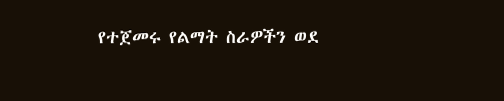የተጀመሩ የልማት ስራዎችን ወደ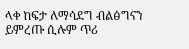ላቀ ከፍታ ለማሳደግ ብልፅግናን ይምረጡ ሲሉም ጥሪ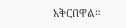አቅርበዋል።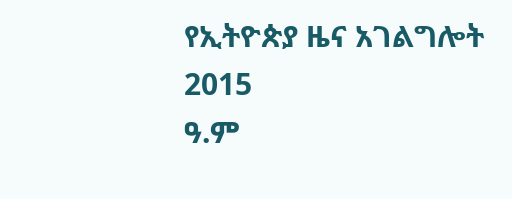የኢትዮጵያ ዜና አገልግሎት
2015
ዓ.ም